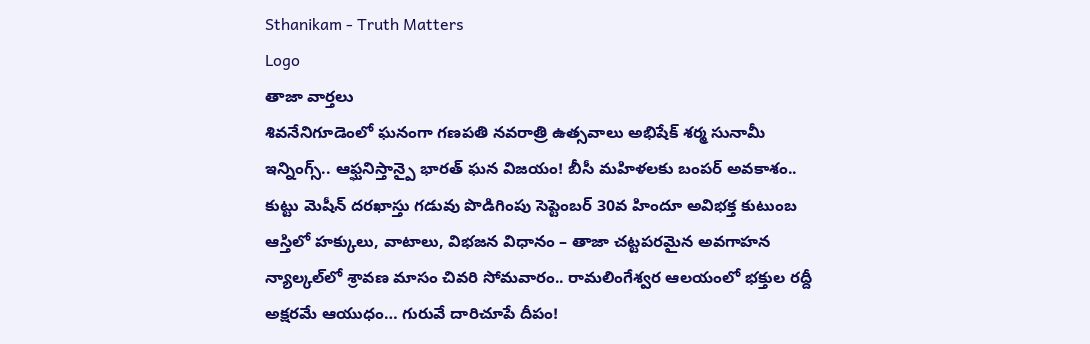Sthanikam - Truth Matters
Logo
తాజా వార్తలు
శివనేనిగూడెంలో ఘనంగా గణపతి నవరాత్రి ఉత్సవాలు అభిషేక్ శర్మ సునామీ ఇన్నింగ్స్.. ఆఫ్ఘనిస్తాన్పై భారత్ ఘన విజయం! బీసీ మహిళలకు బంపర్ అవకాశం.. కుట్టు మెషీన్ దరఖాస్తు గడువు పొడిగింపు సెప్టెంబర్ 30వ హిందూ అవిభక్త కుటుంబ ఆస్తిలో హక్కులు, వాటాలు, విభజన విధానం – తాజా చట్టపరమైన అవగాహన న్యాల్కల్‌లో శ్రావణ మాసం చివరి సోమవారం.. రామలింగేశ్వర ఆలయంలో భక్తుల రద్దీ అక్షరమే ఆయుధం… గురువే దారిచూపే దీపం!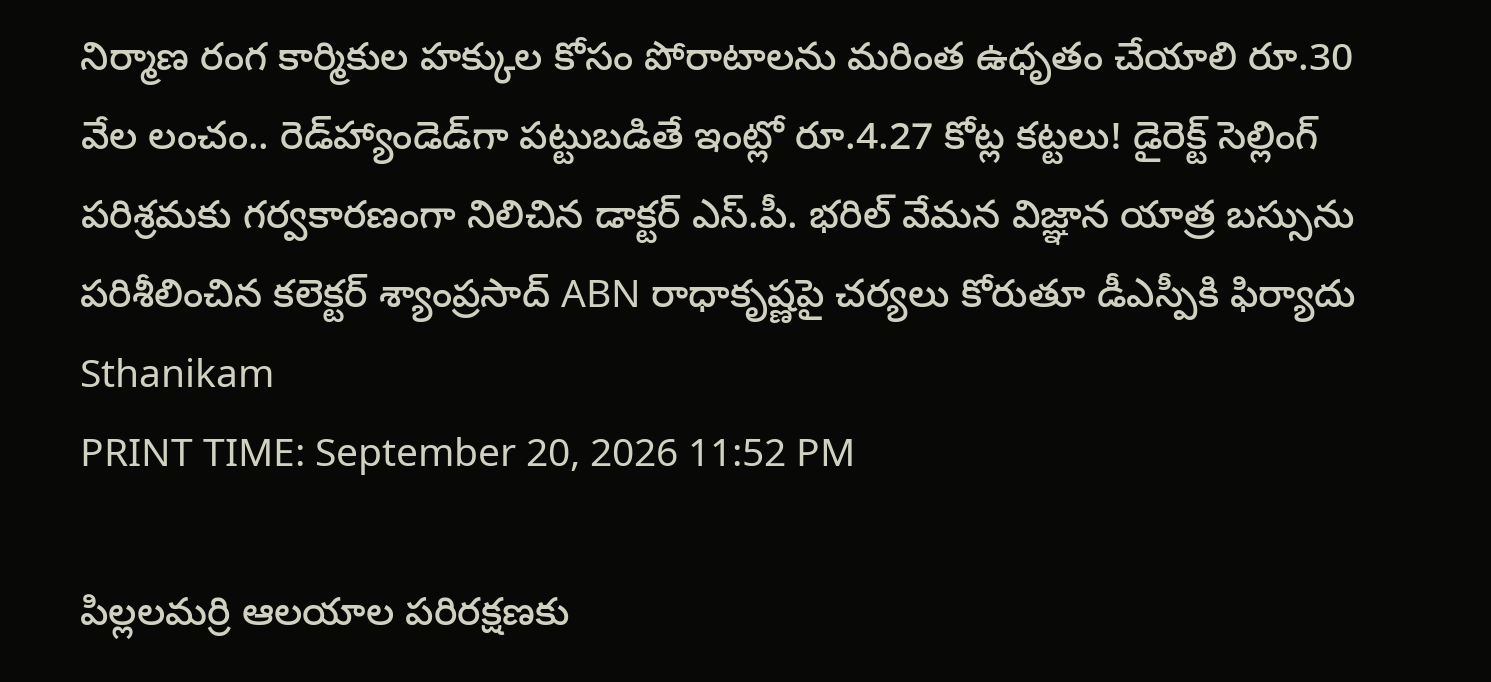నిర్మాణ రంగ కార్మికుల హక్కుల కోసం పోరాటాలను మరింత ఉధృతం చేయాలి రూ.30 వేల లంచం.. రెడ్‌హ్యాండెడ్‌గా పట్టుబడితే ఇంట్లో రూ.4.27 కోట్ల కట్టలు! డైరెక్ట్ సెల్లింగ్ పరిశ్రమకు గర్వకారణంగా నిలిచిన డాక్టర్ ఎస్.పీ. భరిల్ వేమన విజ్ఞాన యాత్ర బస్సును పరిశీలించిన కలెక్టర్ శ్యాంప్రసాద్ ABN రాధాకృష్ణపై చర్యలు కోరుతూ డీఎస్పీకి ఫిర్యాదు
Sthanikam
PRINT TIME: September 20, 2026 11:52 PM

పిల్లలమర్రి ఆలయాల పరిరక్షణకు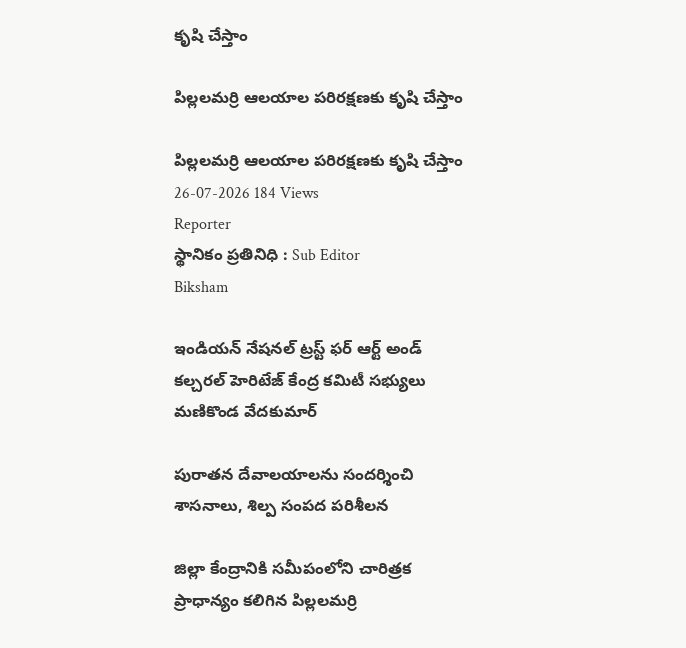కృషి చేస్తాం

పిల్లలమర్రి ఆలయాల పరిరక్షణకు కృషి చేస్తాం

పిల్లలమర్రి ఆలయాల పరిరక్షణకు కృషి చేస్తాం
26-07-2026 184 Views
Reporter
స్థానికం ప్రతినిధి : Sub Editor
Biksham

ఇండియన్ నేషనల్ ట్రస్ట్ ఫర్ ఆర్ట్ అండ్ కల్చరల్ హెరిటేజ్ కేంద్ర కమిటీ సభ్యులు మణికొండ వేదకుమార్

పురాతన దేవాలయాలను సందర్శించి శాసనాలు, శిల్ప సంపద పరిశీలన

జిల్లా కేంద్రానికి సమీపంలోని చారిత్రక ప్రాధాన్యం కలిగిన పిల్లలమర్రి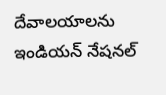దేవాలయాలను ఇండియన్ నేషనల్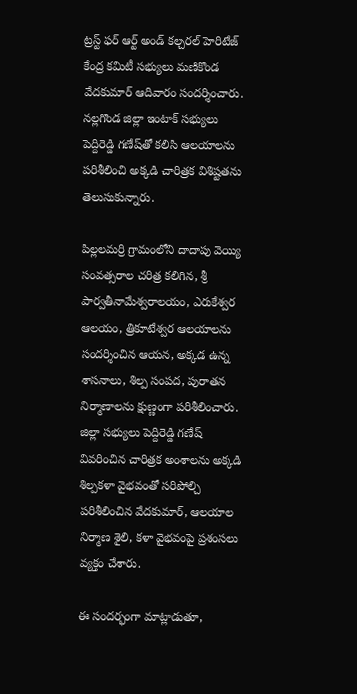ట్రస్ట్ ఫర్ ఆర్ట్ అండ్ కల్చరల్ హెరిటేజ్ కేంద్ర కమిటీ సభ్యులు మణికొండ వేదకుమార్ ఆదివారం సందర్శించారు. నల్లగొండ జిల్లా ఇంటాక్ సభ్యులు పెద్దిరెడ్డి గణేష్‌తో కలిసి ఆలయాలను పరిశీలించి అక్కడి చారిత్రక విశిష్టతను తెలుసుకున్నారు.

పిల్లలమర్రి గ్రామంలోని దాదాపు వెయ్యి సంవత్సరాల చరిత్ర కలిగిన, శ్రీ పార్వతీనామేశ్వరాలయం, ఎరుకేశ్వర ఆలయం, త్రికూటేశ్వర ఆలయాలను సందర్శించిన ఆయన, అక్కడ ఉన్న శాసనాలు, శిల్ప సంపద, పురాతన నిర్మాణాలను క్షుణ్ణంగా పరిశీలించారు. జిల్లా సభ్యులు పెద్దిరెడ్డి గణేష్ వివరించిన చారిత్రక అంశాలను అక్కడి శిల్పకళా వైభవంతో సరిపోల్చి పరిశీలించిన వేదకుమార్, ఆలయాల నిర్మాణ శైలి, కళా వైభవంపై ప్రశంసలు వ్యక్తం చేశారు.

ఈ సందర్భంగా మాట్లాడుతూ,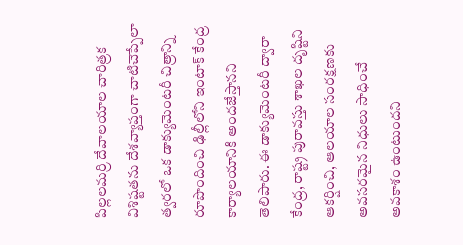పిల్లలమర్రి దేవాలయాల చారిత్రక విశిష్టతను దేశవ్యాప్తంగా చాటిచెప్పేలా త్వరలో ఒక డాక్యుమెంటరీ చిత్రాన్ని రూపొందించి ఢిల్లీలోని ఇంటాక్ కేంద్ర కార్యాలయానికి అందజేస్తానని తెలిపారు. ఈ డాక్యుమెంటరీ ద్వారా కేంద్ర, రాష్ట్ర పురావస్తు శాఖల దృష్టిని ఆకర్షించి, ఆలయాల సంరక్షణకు అవసరమైన నిధులు సాధించే అవకాశం ఉంటుందని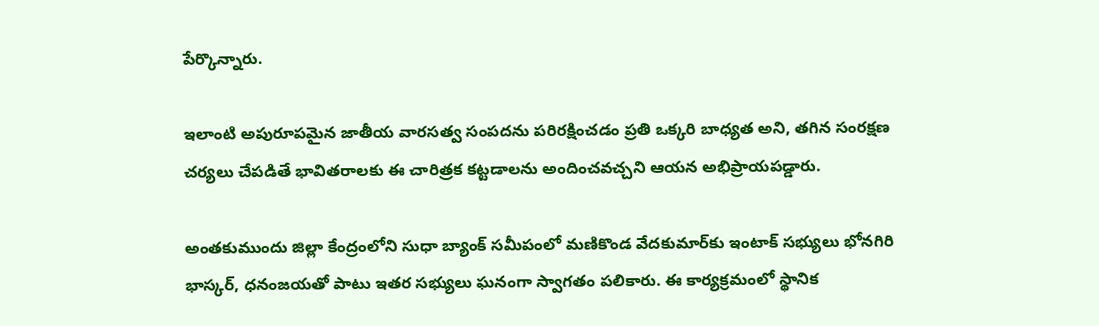పేర్కొన్నారు.

ఇలాంటి అపురూపమైన జాతీయ వారసత్వ సంపదను పరిరక్షించడం ప్రతి ఒక్కరి బాధ్యత అని, తగిన సంరక్షణ చర్యలు చేపడితే భావితరాలకు ఈ చారిత్రక కట్టడాలను అందించవచ్చని ఆయన అభిప్రాయపడ్డారు.

అంతకుముందు జిల్లా కేంద్రంలోని సుధా బ్యాంక్ సమీపంలో మణికొండ వేదకుమార్‌కు ఇంటాక్ సభ్యులు భోనగిరి భాస్కర్, ధనంజయతో పాటు ఇతర సభ్యులు ఘనంగా స్వాగతం పలికారు. ఈ కార్యక్రమంలో స్థానిక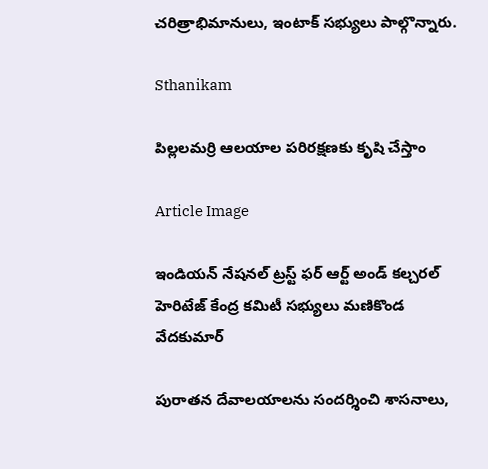చరిత్రాభిమానులు, ఇంటాక్ సభ్యులు పాల్గొన్నారు.

Sthanikam

పిల్లలమర్రి ఆలయాల పరిరక్షణకు కృషి చేస్తాం

Article Image

ఇండియన్ నేషనల్ ట్రస్ట్ ఫర్ ఆర్ట్ అండ్ కల్చరల్ హెరిటేజ్ కేంద్ర కమిటీ సభ్యులు మణికొండ వేదకుమార్

పురాతన దేవాలయాలను సందర్శించి శాసనాలు,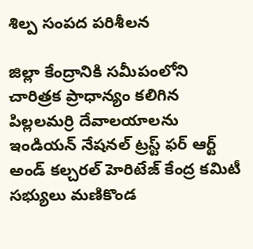శిల్ప సంపద పరిశీలన

జిల్లా కేంద్రానికి సమీపంలోని చారిత్రక ప్రాధాన్యం కలిగిన పిల్లలమర్రి దేవాలయాలను ఇండియన్ నేషనల్ ట్రస్ట్ ఫర్ ఆర్ట్ అండ్ కల్చరల్ హెరిటేజ్ కేంద్ర కమిటీ సభ్యులు మణికొండ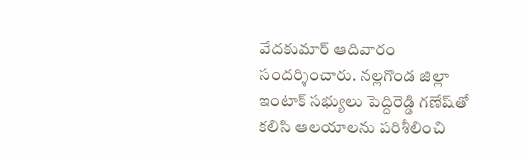వేదకుమార్ ఆదివారం సందర్శించారు. నల్లగొండ జిల్లా ఇంటాక్ సభ్యులు పెద్దిరెడ్డి గణేష్‌తో కలిసి ఆలయాలను పరిశీలించి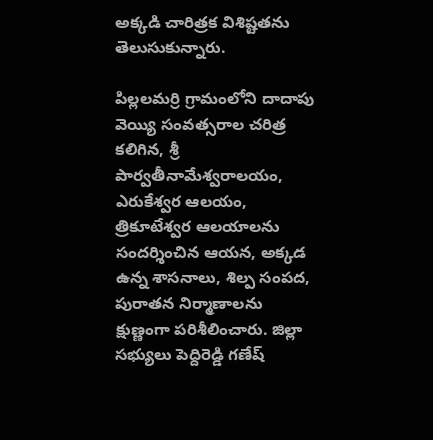అక్కడి చారిత్రక విశిష్టతను తెలుసుకున్నారు.

పిల్లలమర్రి గ్రామంలోని దాదాపు వెయ్యి సంవత్సరాల చరిత్ర కలిగిన, శ్రీ పార్వతీనామేశ్వరాలయం, ఎరుకేశ్వర ఆలయం, త్రికూటేశ్వర ఆలయాలను సందర్శించిన ఆయన, అక్కడ ఉన్న శాసనాలు, శిల్ప సంపద, పురాతన నిర్మాణాలను క్షుణ్ణంగా పరిశీలించారు. జిల్లా సభ్యులు పెద్దిరెడ్డి గణేష్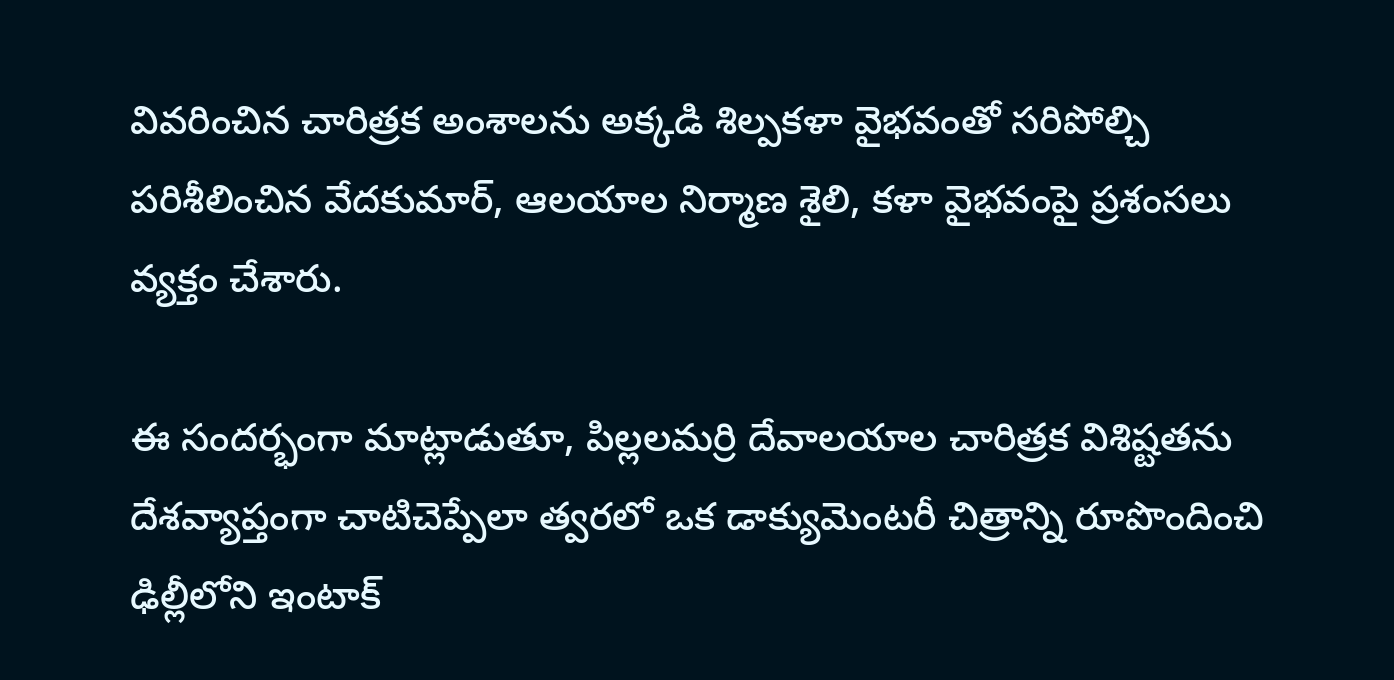వివరించిన చారిత్రక అంశాలను అక్కడి శిల్పకళా వైభవంతో సరిపోల్చి పరిశీలించిన వేదకుమార్, ఆలయాల నిర్మాణ శైలి, కళా వైభవంపై ప్రశంసలు వ్యక్తం చేశారు.

ఈ సందర్భంగా మాట్లాడుతూ, పిల్లలమర్రి దేవాలయాల చారిత్రక విశిష్టతను దేశవ్యాప్తంగా చాటిచెప్పేలా త్వరలో ఒక డాక్యుమెంటరీ చిత్రాన్ని రూపొందించి ఢిల్లీలోని ఇంటాక్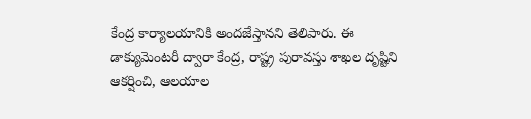కేంద్ర కార్యాలయానికి అందజేస్తానని తెలిపారు. ఈ డాక్యుమెంటరీ ద్వారా కేంద్ర, రాష్ట్ర పురావస్తు శాఖల దృష్టిని ఆకర్షించి, ఆలయాల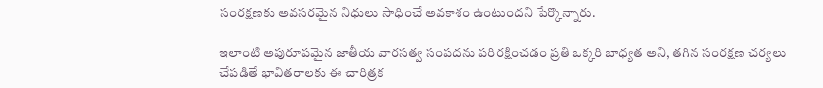సంరక్షణకు అవసరమైన నిధులు సాధించే అవకాశం ఉంటుందని పేర్కొన్నారు.

ఇలాంటి అపురూపమైన జాతీయ వారసత్వ సంపదను పరిరక్షించడం ప్రతి ఒక్కరి బాధ్యత అని, తగిన సంరక్షణ చర్యలు చేపడితే భావితరాలకు ఈ చారిత్రక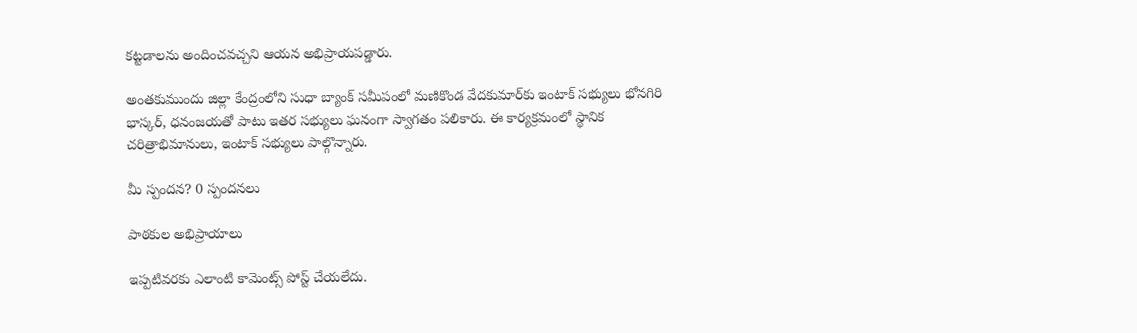కట్టడాలను అందించవచ్చని ఆయన అభిప్రాయపడ్డారు.

అంతకుముందు జిల్లా కేంద్రంలోని సుధా బ్యాంక్ సమీపంలో మణికొండ వేదకుమార్‌కు ఇంటాక్ సభ్యులు భోనగిరి భాస్కర్, ధనంజయతో పాటు ఇతర సభ్యులు ఘనంగా స్వాగతం పలికారు. ఈ కార్యక్రమంలో స్థానిక చరిత్రాభిమానులు, ఇంటాక్ సభ్యులు పాల్గొన్నారు.

మీ స్పందన? 0 స్పందనలు

పాఠకుల అభిప్రాయాలు

ఇప్పటివరకు ఎలాంటి కామెంట్స్ పోస్ట్ చేయలేదు.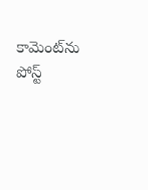కామెంట్‌ను పోస్ట్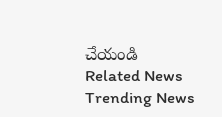చేయండి
Related News
Trending News